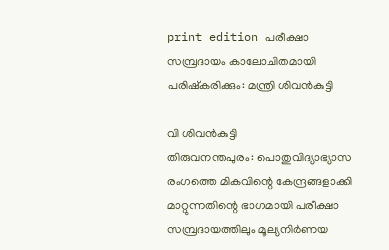print edition പരീക്ഷാ സമ്പ്രദായം കാലോചിതമായി പരിഷ്കരിക്കും: മന്ത്രി ശിവൻകുട്ടി

വി ശിവൻകുട്ടി
തിരുവനന്തപുരം: പൊതുവിദ്യാഭ്യാസ രംഗത്തെ മികവിന്റെ കേന്ദ്രങ്ങളാക്കി മാറ്റുന്നതിന്റെ ഭാഗമായി പരീക്ഷാ സമ്പ്രദായത്തിലും മൂല്യനിർണയ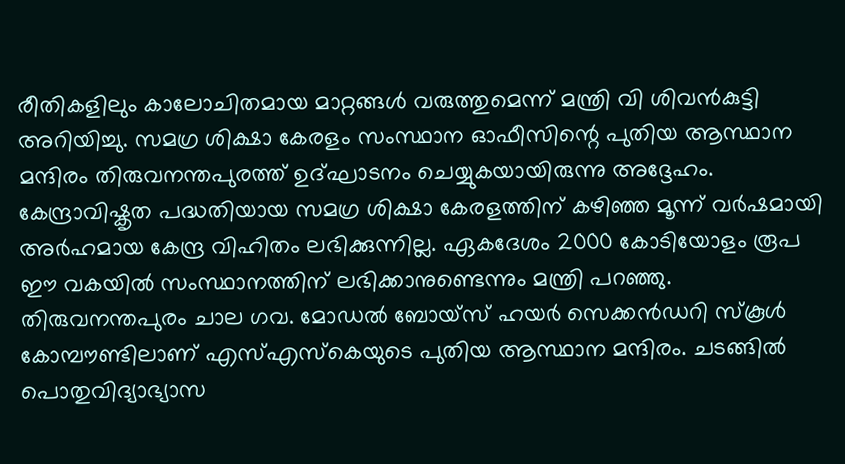രീതികളിലും കാലോചിതമായ മാറ്റങ്ങൾ വരുത്തുമെന്ന് മന്ത്രി വി ശിവൻകുട്ടി അറിയിച്ചു. സമഗ്ര ശിക്ഷാ കേരളം സംസ്ഥാന ഓഫീസിന്റെ പുതിയ ആസ്ഥാന മന്ദിരം തിരുവനന്തപുരത്ത് ഉദ്ഘാടനം ചെയ്യുകയായിരുന്നു അദ്ദേഹം.
കേന്ദ്രാവിഷ്കൃത പദ്ധതിയായ സമഗ്ര ശിക്ഷാ കേരളത്തിന് കഴിഞ്ഞ മൂന്ന് വർഷമായി അർഹമായ കേന്ദ്ര വിഹിതം ലഭിക്കുന്നില്ല. ഏകദേശം 2000 കോടിയോളം രൂപ ഈ വകയിൽ സംസ്ഥാനത്തിന് ലഭിക്കാനുണ്ടെന്നും മന്ത്രി പറഞ്ഞു.
തിരുവനന്തപുരം ചാല ഗവ. മോഡൽ ബോയ്സ് ഹയർ സെക്കൻഡറി സ്കൂൾ കോമ്പൗണ്ടിലാണ് എസ്എസ്കെയുടെ പുതിയ ആസ്ഥാന മന്ദിരം. ചടങ്ങിൽ പൊതുവിദ്യാഭ്യാസ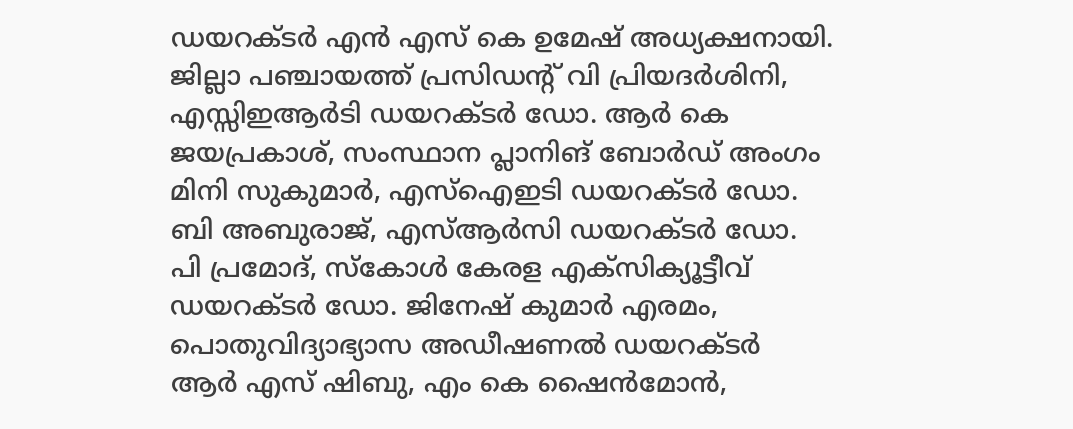ഡയറക്ടർ എൻ എസ് കെ ഉമേഷ് അധ്യക്ഷനായി. ജില്ലാ പഞ്ചായത്ത് പ്രസിഡന്റ് വി പ്രിയദർശിനി, എസ്സിഇആർടി ഡയറക്ടർ ഡോ. ആർ കെ ജയപ്രകാശ്, സംസ്ഥാന പ്ലാനിങ് ബോർഡ് അംഗം മിനി സുകുമാർ, എസ്ഐഇടി ഡയറക്ടർ ഡോ. ബി അബുരാജ്, എസ്ആർസി ഡയറക്ടർ ഡോ. പി പ്രമോദ്, സ്കോൾ കേരള എക്സിക്യൂട്ടീവ് ഡയറക്ടർ ഡോ. ജിനേഷ് കുമാർ എരമം, പൊതുവിദ്യാഭ്യാസ അഡീഷണൽ ഡയറക്ടർ ആർ എസ് ഷിബു, എം കെ ഷൈൻമോൻ,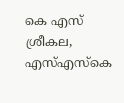കെ എസ് ശ്രീകല, എസ്എസ്കെ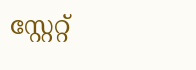സ്റ്റേറ്റ്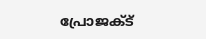പ്രോജക്ട്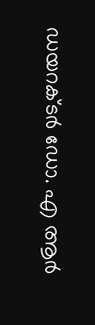ഡയറക്ടർ ഡോ. എ ആർ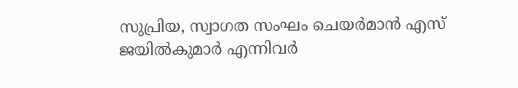സുപ്രിയ, സ്വാഗത സംഘം ചെയർമാൻ എസ് ജയിൽകുമാർ എന്നിവർ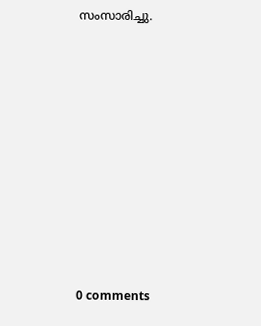സംസാരിച്ചു.











0 comments